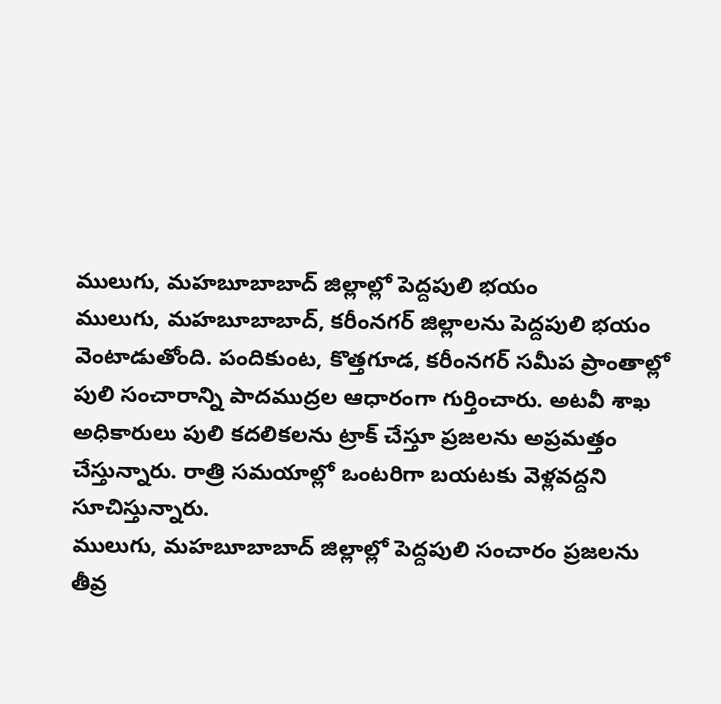ములుగు, మహబూబాబాద్ జిల్లాల్లో పెద్దపులి భయం
ములుగు, మహబూబాబాద్, కరీంనగర్ జిల్లాలను పెద్దపులి భయం వెంటాడుతోంది. పందికుంట, కొత్తగూడ, కరీంనగర్ సమీప ప్రాంతాల్లో పులి సంచారాన్ని పాదముద్రల ఆధారంగా గుర్తించారు. అటవీ శాఖ అధికారులు పులి కదలికలను ట్రాక్ చేస్తూ ప్రజలను అప్రమత్తం చేస్తున్నారు. రాత్రి సమయాల్లో ఒంటరిగా బయటకు వెళ్లవద్దని సూచిస్తున్నారు.
ములుగు, మహబూబాబాద్ జిల్లాల్లో పెద్దపులి సంచారం ప్రజలను తీవ్ర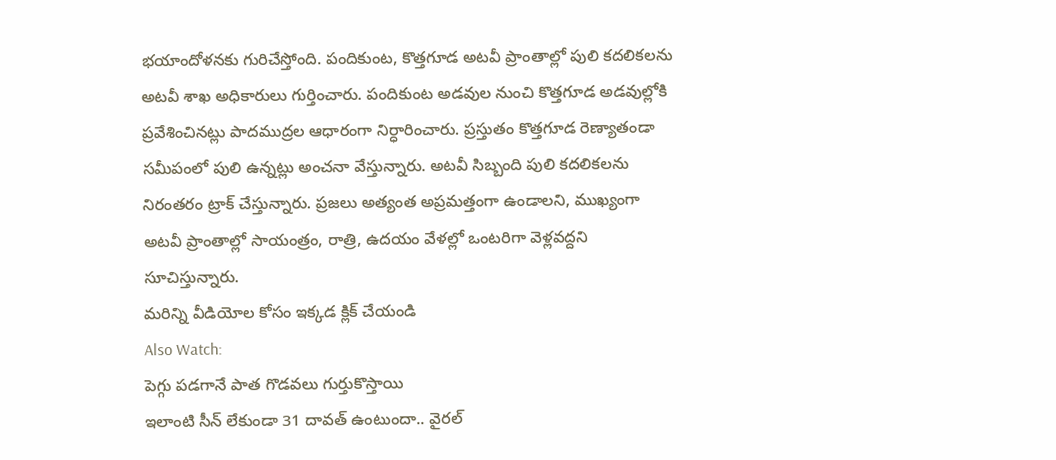భయాందోళనకు గురిచేస్తోంది. పందికుంట, కొత్తగూడ అటవీ ప్రాంతాల్లో పులి కదలికలను అటవీ శాఖ అధికారులు గుర్తించారు. పందికుంట అడవుల నుంచి కొత్తగూడ అడవుల్లోకి ప్రవేశించినట్లు పాదముద్రల ఆధారంగా నిర్ధారించారు. ప్రస్తుతం కొత్తగూడ రెణ్యాతండా సమీపంలో పులి ఉన్నట్లు అంచనా వేస్తున్నారు. అటవీ సిబ్బంది పులి కదలికలను నిరంతరం ట్రాక్ చేస్తున్నారు. ప్రజలు అత్యంత అప్రమత్తంగా ఉండాలని, ముఖ్యంగా అటవీ ప్రాంతాల్లో సాయంత్రం, రాత్రి, ఉదయం వేళల్లో ఒంటరిగా వెళ్లవద్దని సూచిస్తున్నారు.
మరిన్ని వీడియోల కోసం ఇక్కడ క్లిక్ చేయండి
Also Watch:
పెగ్గు పడగానే పాత గొడవలు గుర్తుకొస్తాయి
ఇలాంటి సీన్ లేకుండా 31 దావత్ ఉంటుందా.. వైరల్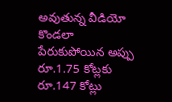అవుతున్న వీడియో
కొండలా పేరుకుపోయిన అప్పు రూ.1.75 కోట్లకు రూ.147 కోట్లు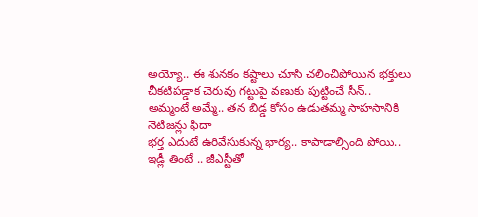అయ్యో.. ఈ శునకం కష్టాలు చూసి చలించిపోయిన భక్తులు
చీకటిపడ్డాక చెరువు గట్టుపై వణుకు పుట్టించే సీన్..
అమ్మంటే అమ్మే.. తన బిడ్డ కోసం ఉడుతమ్మ సాహసానికి నెటిజన్లు ఫిదా
భర్త ఎదుటే ఉరివేసుకున్న భార్య.. కాపాడాల్సింది పోయి..
ఇడ్లీ తింటే .. జీఎస్టీతో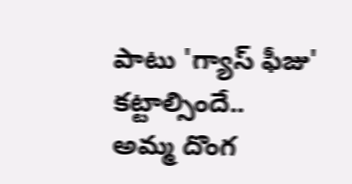పాటు 'గ్యాస్ ఫీజు' కట్టాల్సిందే..
అమ్మ దొంగ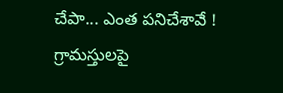చేపా... ఎంత పనిచేశావే !
గ్రామస్తులపై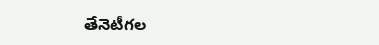తేనెటీగల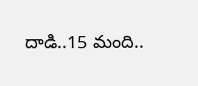దాడి..15 మంది..